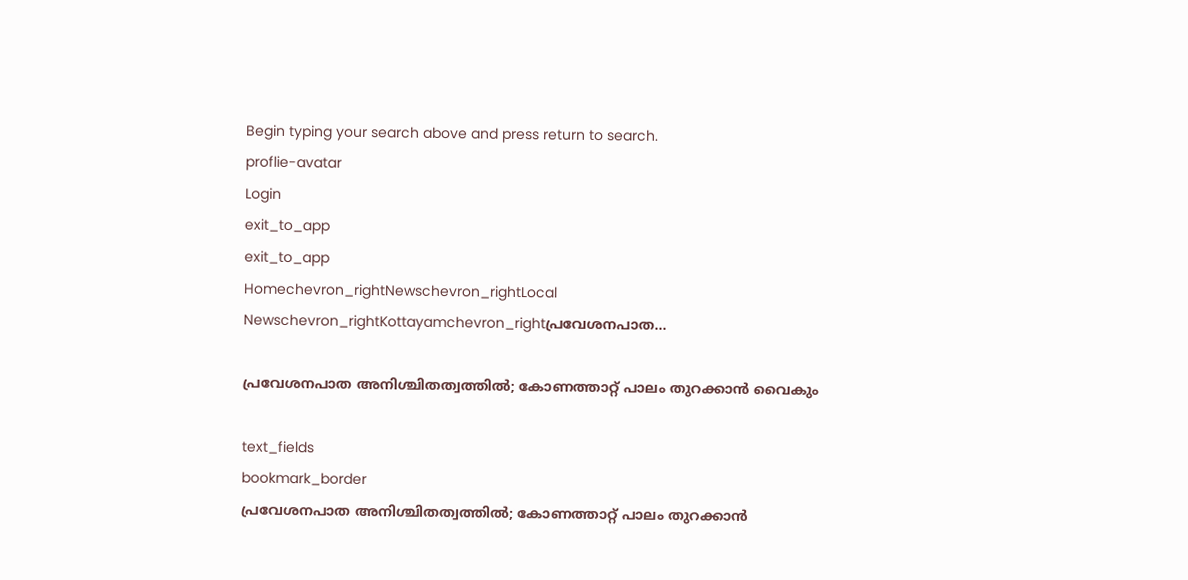Begin typing your search above and press return to search.
proflie-avatar
Login
exit_to_app
exit_to_app
Homechevron_rightNewschevron_rightLocal Newschevron_rightKottayamchevron_rightപ്രവേശനപാത...

പ്രവേശനപാത അനിശ്ചിതത്വത്തിൽ; കോണത്താറ്റ് പാലം തുറക്കാൻ വൈകും

text_fields
bookmark_border
പ്രവേശനപാത അനിശ്ചിതത്വത്തിൽ; കോണത്താറ്റ് പാലം തുറക്കാൻ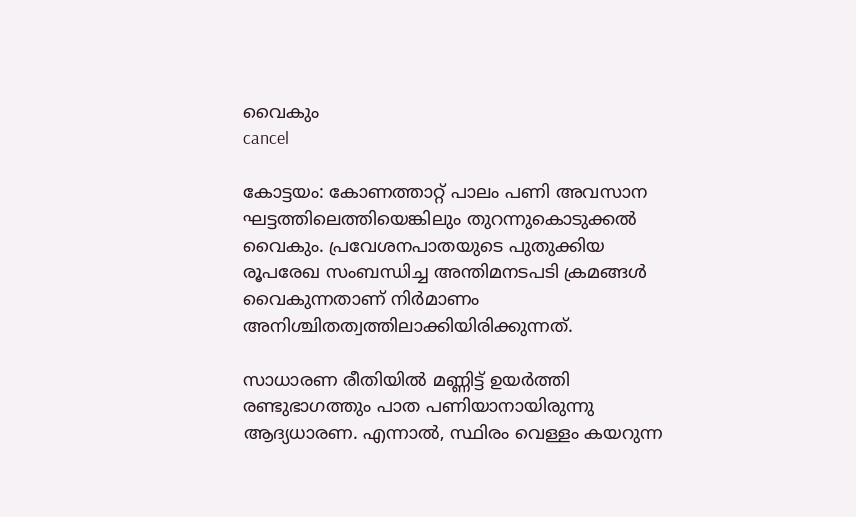വൈകും
cancel

കോട്ടയം: കോണത്താറ്റ് പാലം പണി അവസാന ഘട്ടത്തിലെത്തിയെങ്കിലും തുറന്നുകൊടുക്കൽ വൈകും. പ്രവേശനപാതയുടെ പുതുക്കിയ രൂപരേഖ സംബന്ധിച്ച അന്തിമനടപടി ക്രമങ്ങൾ വൈകുന്നതാണ് നിർമാണം അനിശ്ചിതത്വത്തിലാക്കിയിരിക്കുന്നത്.

സാധാരണ രീതിയിൽ മണ്ണിട്ട് ഉയർത്തി രണ്ടുഭാഗത്തും പാത പണിയാനായിരുന്നു ആദ്യധാരണ. എന്നാൽ, സ്ഥിരം വെള്ളം കയറുന്ന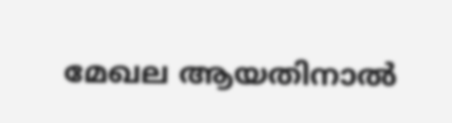മേഖല ആയതിനാൽ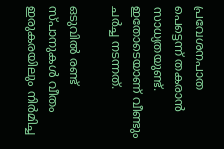പ്രവേശനപാത പെട്ടെന്ന് തകരാൻ സാധ്യതയുണ്ട്. ഇതോടെയാണ് വീണ്ടും ചർച്ച നടന്നത്.

ഒടുവിൽ രണ്ട് സ്പാനുകൾ വീതം ഇരുകരയിലും നിർമിച്ച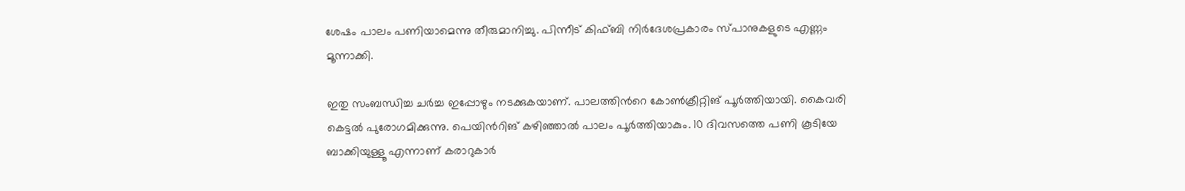ശേഷം പാലം പണിയാമെന്നു തീരുമാനിച്ചു. പിന്നീട് കിഫ്ബി നിർദേശപ്രകാരം സ്പാനുകളുടെ എണ്ണം മൂന്നാക്കി.

ഇതു സംബന്ധിച്ച ചർച്ച ഇപ്പോഴും നടക്കുകയാണ്. പാലത്തിന്‍റെ കോൺക്രീറ്റിങ് പൂർത്തിയായി. കൈവരി കെട്ടൽ പുരോഗമിക്കുന്നു. പെയിന്‍റിങ് കഴിഞ്ഞാൽ പാലം പൂർത്തിയാകും. 10 ദിവസത്തെ പണി കൂടിയേ ബാക്കിയുള്ളൂ എന്നാണ് കരാറുകാർ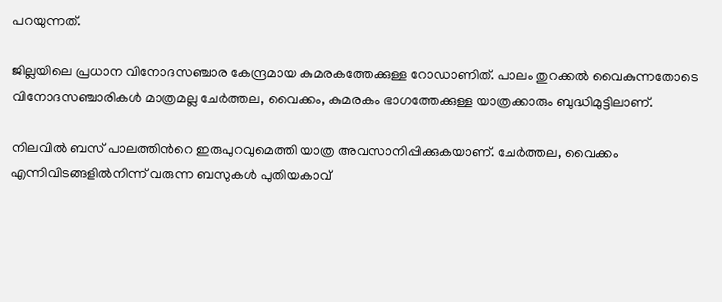പറയുന്നത്.

ജില്ലയിലെ പ്രധാന വിനോദസഞ്ചാര കേന്ദ്രമായ കുമരകത്തേക്കുള്ള റോഡാണിത്. പാലം തുറക്കൽ വൈകുന്നതോടെ വിനോദസഞ്ചാരികൾ മാത്രമല്ല ചേർത്തല, വൈക്കം, കുമരകം ഭാഗത്തേക്കുള്ള യാത്രക്കാരും ബുദ്ധിമുട്ടിലാണ്.

നിലവിൽ ബസ് പാലത്തിന്‍റെ ഇരുപുറവുമെത്തി യാത്ര അവസാനിപ്പിക്കുകയാണ്. ചേര്‍ത്തല, വൈക്കം എന്നിവിടങ്ങളില്‍നിന്ന് വരുന്ന ബസുകള്‍ പുതിയകാവ്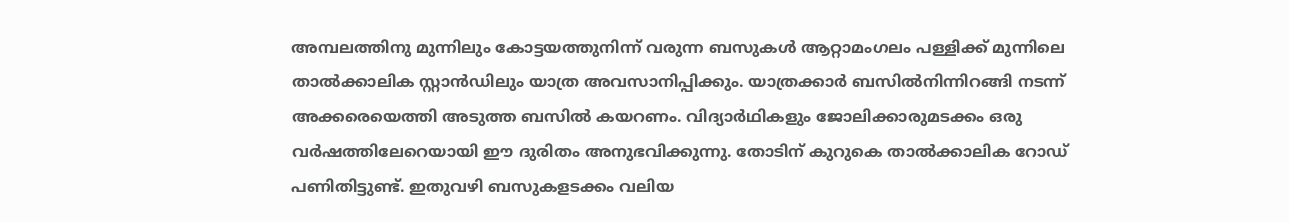അമ്പലത്തിനു മുന്നിലും കോട്ടയത്തുനിന്ന് വരുന്ന ബസുകള്‍ ആറ്റാമംഗലം പള്ളിക്ക് മുന്നിലെ താൽക്കാലിക സ്റ്റാന്‍ഡിലും യാത്ര അവസാനിപ്പിക്കും. യാത്രക്കാർ ബസിൽനിന്നിറങ്ങി നടന്ന് അക്കരെയെത്തി അടുത്ത ബസിൽ കയറണം. വിദ്യാർഥികളും ജോലിക്കാരുമടക്കം ഒരു വർഷത്തിലേറെയായി ഈ ദുരിതം അനുഭവിക്കുന്നു. തോടിന് കുറുകെ താൽക്കാലിക റോഡ് പണിതിട്ടുണ്ട്. ഇതുവഴി ബസുകളടക്കം വലിയ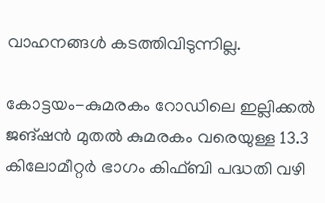വാഹനങ്ങൾ കടത്തിവിടുന്നില്ല.

കോട്ടയം-കുമരകം റോഡിലെ ഇല്ലിക്കൽ ജങ്ഷൻ മുതൽ കുമരകം വരെയുള്ള 13.3 കിലോമീറ്റർ ഭാഗം കിഫ്ബി പദ്ധതി വഴി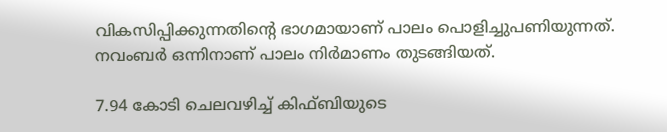വികസിപ്പിക്കുന്നതിന്‍റെ ഭാഗമായാണ് പാലം പൊളിച്ചുപണിയുന്നത്. നവംബർ ഒന്നിനാണ് പാലം നിർമാണം തുടങ്ങിയത്.

7.94 കോടി ചെലവഴിച്ച് കിഫ്ബിയുടെ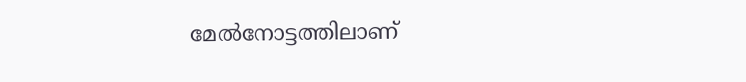മേൽനോട്ടത്തിലാണ്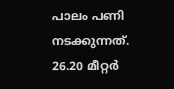പാലം പണി നടക്കുന്നത്. 26.20 മീറ്റര്‍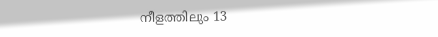നീളത്തിലും 13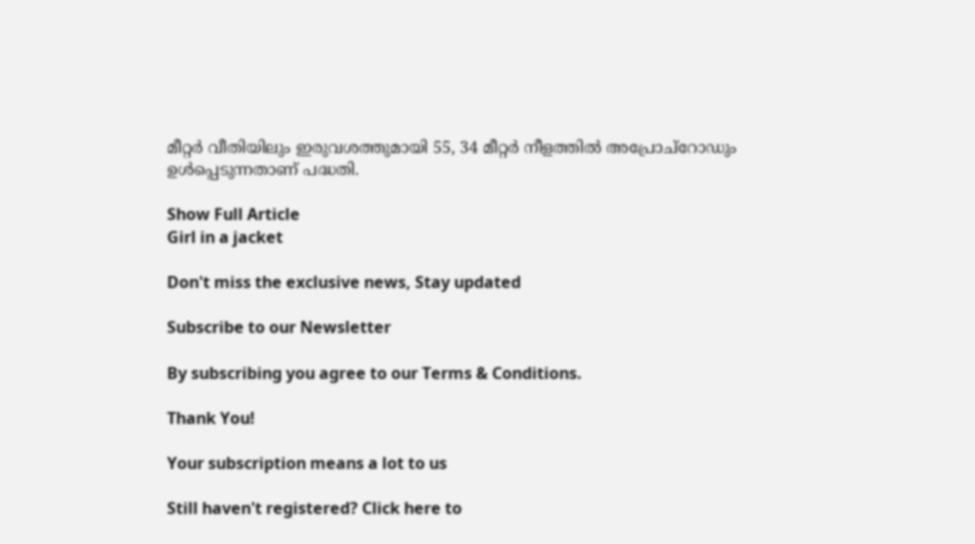മീറ്റര്‍ വീതിയിലും ഇരുവശത്തുമായി 55, 34 മീറ്റര്‍ നീളത്തില്‍ അപ്രോച്റോഡും ഉള്‍പ്പെടുന്നതാണ് പദ്ധതി.

Show Full Article
Girl in a jacket

Don't miss the exclusive news, Stay updated

Subscribe to our Newsletter

By subscribing you agree to our Terms & Conditions.

Thank You!

Your subscription means a lot to us

Still haven't registered? Click here to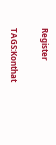Register

TAGS:Konthat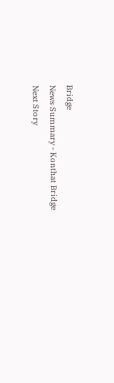Bridge
News Summary - Konthat Bridge
Next Story